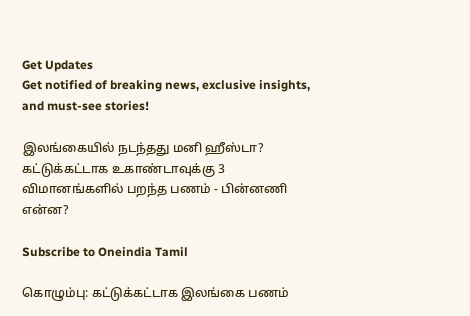Get Updates
Get notified of breaking news, exclusive insights, and must-see stories!

இலங்கையில் நடந்தது மனி ஹீஸ்டா? கட்டுக்கட்டாக உகாண்டாவுக்கு 3 விமானங்களில் பறந்த பணம் - பின்னணி என்ன?

Subscribe to Oneindia Tamil

கொழும்பு: கட்டுக்கட்டாக இலங்கை பணம்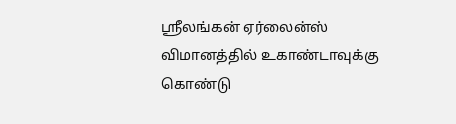ஸ்ரீலங்கன் ஏர்லைன்ஸ் விமானத்தில் உகாண்டாவுக்கு கொண்டு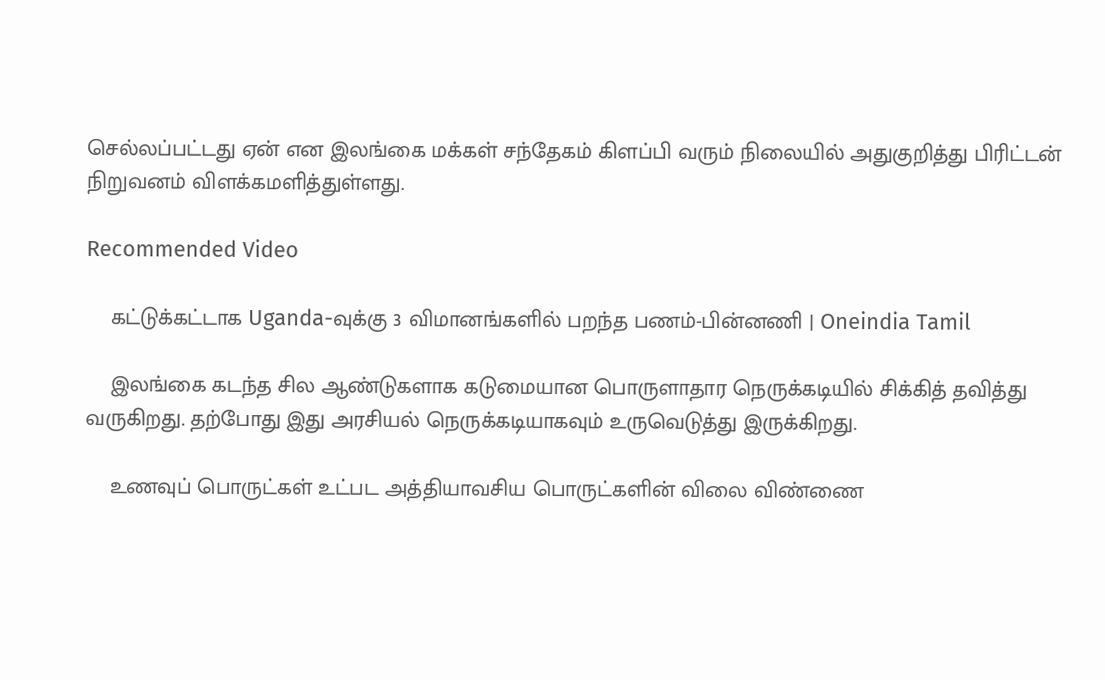செல்லப்பட்டது ஏன் என இலங்கை மக்கள் சந்தேகம் கிளப்பி வரும் நிலையில் அதுகுறித்து பிரிட்டன் நிறுவனம் விளக்கமளித்துள்ளது.

Recommended Video

    கட்டுக்கட்டாக Uganda-வுக்கு 3 விமானங்களில் பறந்த பணம்-பின்னணி | Oneindia Tamil

    இலங்கை கடந்த சில ஆண்டுகளாக கடுமையான பொருளாதார நெருக்கடியில் சிக்கித் தவித்து வருகிறது. தற்போது இது அரசியல் நெருக்கடியாகவும் உருவெடுத்து இருக்கிறது.

    உணவுப் பொருட்கள் உட்பட அத்தியாவசிய பொருட்களின் விலை விண்ணை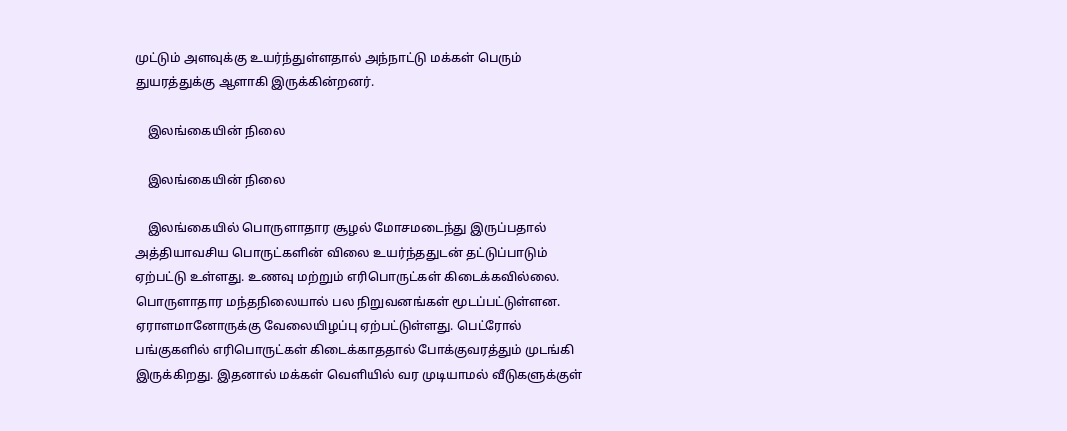முட்டும் அளவுக்கு உயர்ந்துள்ளதால் அந்நாட்டு மக்கள் பெரும் துயரத்துக்கு ஆளாகி இருக்கின்றனர்.

    இலங்கையின் நிலை

    இலங்கையின் நிலை

    இலங்கையில் பொருளாதார சூழல் மோசமடைந்து இருப்பதால் அத்தியாவசிய பொருட்களின் விலை உயர்ந்ததுடன் தட்டுப்பாடும் ஏற்பட்டு உள்ளது. உணவு மற்றும் எரிபொருட்கள் கிடைக்கவில்லை. பொருளாதார மந்தநிலையால் பல நிறுவனங்கள் மூடப்பட்டுள்ளன. ஏராளமானோருக்கு வேலையிழப்பு ஏற்பட்டுள்ளது. பெட்ரோல் பங்குகளில் எரிபொருட்கள் கிடைக்காததால் போக்குவரத்தும் முடங்கி இருக்கிறது. இதனால் மக்கள் வெளியில் வர முடியாமல் வீடுகளுக்குள்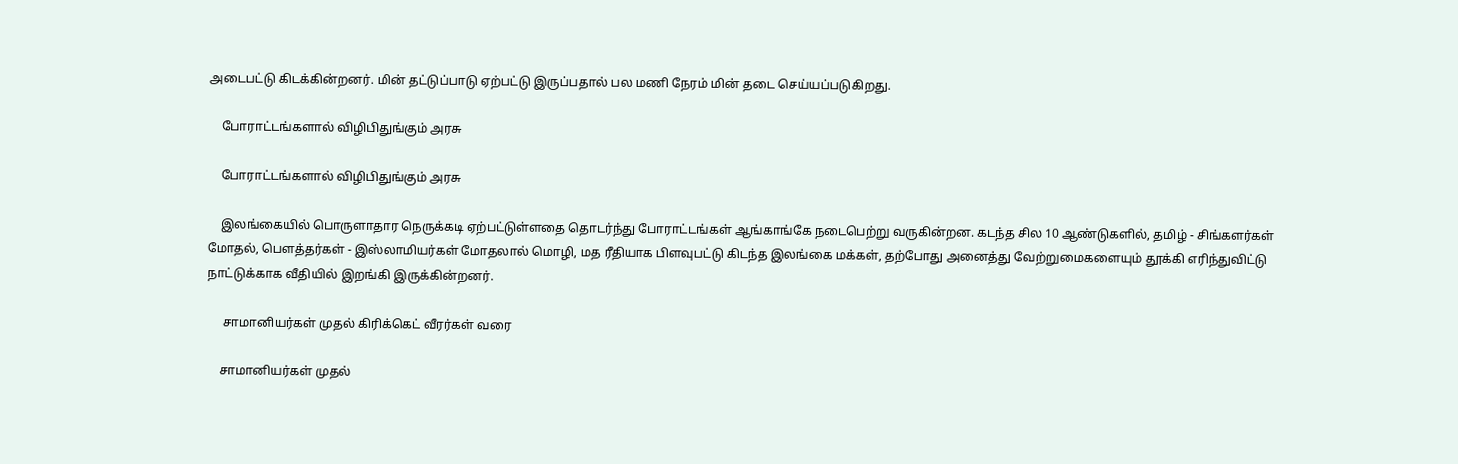அடைபட்டு கிடக்கின்றனர். மின் தட்டுப்பாடு ஏற்பட்டு இருப்பதால் பல மணி நேரம் மின் தடை செய்யப்படுகிறது.

    போராட்டங்களால் விழிபிதுங்கும் அரசு

    போராட்டங்களால் விழிபிதுங்கும் அரசு

    இலங்கையில் பொருளாதார நெருக்கடி ஏற்பட்டுள்ளதை தொடர்ந்து போராட்டங்கள் ஆங்காங்கே நடைபெற்று வருகின்றன. கடந்த சில 10 ஆண்டுகளில், தமிழ் - சிங்களர்கள் மோதல், பௌத்தர்கள் - இஸ்லாமியர்கள் மோதலால் மொழி, மத ரீதியாக பிளவுபட்டு கிடந்த இலங்கை மக்கள், தற்போது அனைத்து வேற்றுமைகளையும் தூக்கி எரிந்துவிட்டு நாட்டுக்காக வீதியில் இறங்கி இருக்கின்றனர்.

     சாமானியர்கள் முதல் கிரிக்கெட் வீரர்கள் வரை

    சாமானியர்கள் முதல்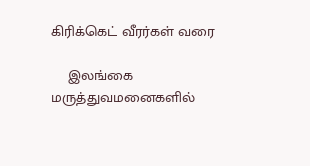கிரிக்கெட் வீரர்கள் வரை

    இலங்கை மருத்துவமனைகளில்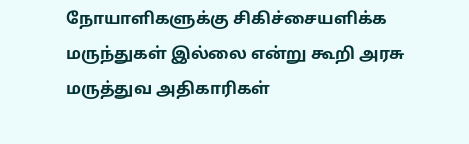நோயாளிகளுக்கு சிகிச்சையளிக்க மருந்துகள் இல்லை என்று கூறி அரசு மருத்துவ அதிகாரிகள்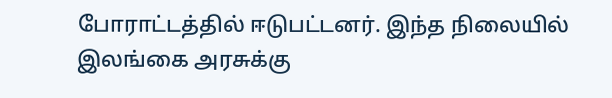போராட்டத்தில் ஈடுபட்டனர். இந்த நிலையில் இலங்கை அரசுக்கு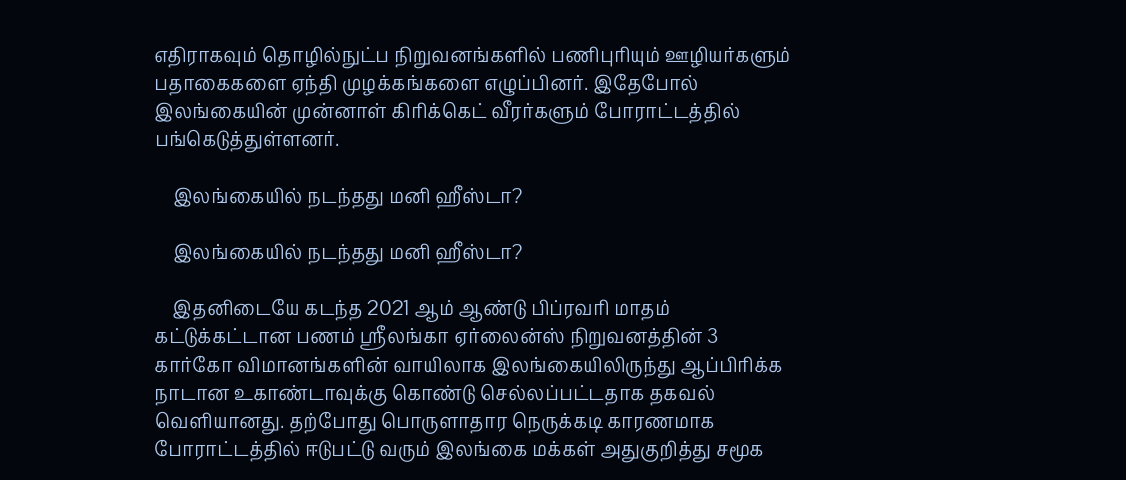எதிராகவும் தொழில்நுட்ப நிறுவனங்களில் பணிபுரியும் ஊழியர்களும் பதாகைகளை ஏந்தி முழக்கங்களை எழுப்பினர். இதேபோல் இலங்கையின் முன்னாள் கிரிக்கெட் வீரர்களும் போராட்டத்தில் பங்கெடுத்துள்ளனர்.

    இலங்கையில் நடந்தது மனி ஹீஸ்டா?

    இலங்கையில் நடந்தது மனி ஹீஸ்டா?

    இதனிடையே கடந்த 2021 ஆம் ஆண்டு பிப்ரவரி மாதம் கட்டுக்கட்டான பணம் ஸ்ரீலங்கா ஏர்லைன்ஸ் நிறுவனத்தின் 3 கார்கோ விமானங்களின் வாயிலாக இலங்கையிலிருந்து ஆப்பிரிக்க நாடான உகாண்டாவுக்கு கொண்டு செல்லப்பட்டதாக தகவல் வெளியானது. தற்போது பொருளாதார நெருக்கடி காரணமாக போராட்டத்தில் ஈடுபட்டு வரும் இலங்கை மக்கள் அதுகுறித்து சமூக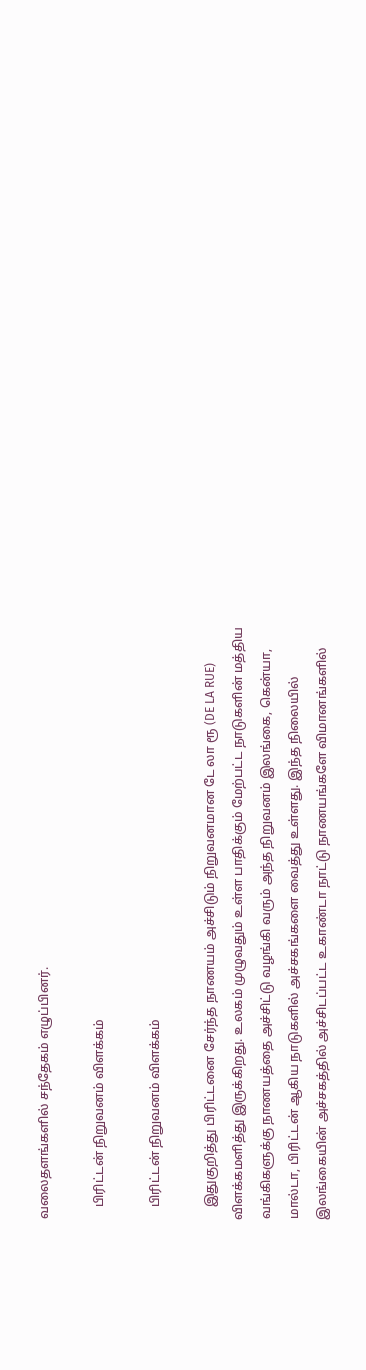வலைதளங்களில் சந்தேகம் எழுப்பினர்.

    பிரிட்டன் நிறுவனம் விளக்கம்

    பிரிட்டன் நிறுவனம் விளக்கம்

    இதுகுறித்து பிரிட்டனை சேர்ந்த நாணயம் அச்சிடும் நிறுவனமான டே லா ரூ (DE LA RUE) விளக்கமளித்து இருக்கிறது. உலகம் முழுவதும் உள்ள பாதிக்கும் மேற்பட்ட நாடுகளின் மத்திய வங்கிகளுக்கு நாணயத்தை அச்சிட்டு வழங்கி வரும் அந்த நிறுவனம் இலங்கை, கென்யா, மால்டா, பிரிட்டன் ஆகிய நாடுகளில் அச்சகங்களை வைத்து உள்ளது. இந்த நிலையில் இலங்கையின் அச்சகத்தில் அச்சிடப்பட்ட உகாண்டா நாட்டு நாணயங்களே விமானங்களில்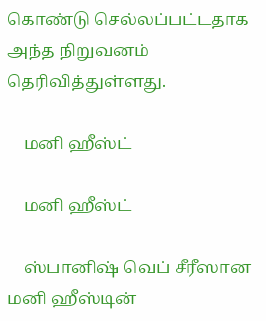கொண்டு செல்லப்பட்டதாக அந்த நிறுவனம் தெரிவித்துள்ளது.

    மனி ஹீஸ்ட்

    மனி ஹீஸ்ட்

    ஸ்பானிஷ் வெப் சீரீஸான மனி ஹீஸ்டின்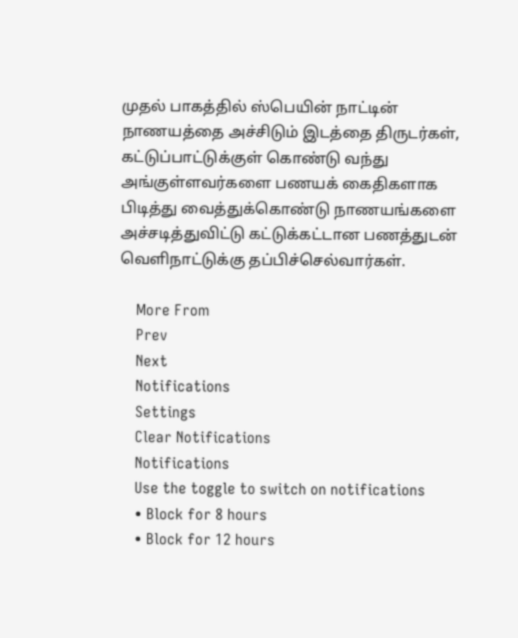முதல் பாகத்தில் ஸ்பெயின் நாட்டின் நாணயத்தை அச்சிடும் இடத்தை திருடர்கள், கட்டுப்பாட்டுக்குள் கொண்டு வந்து அங்குள்ளவர்களை பணயக் கைதிகளாக பிடித்து வைத்துக்கொண்டு நாணயங்களை அச்சடித்துவிட்டு கட்டுக்கட்டான பணத்துடன் வெளிநாட்டுக்கு தப்பிச்செல்வார்கள்.

    More From
    Prev
    Next
    Notifications
    Settings
    Clear Notifications
    Notifications
    Use the toggle to switch on notifications
    • Block for 8 hours
    • Block for 12 hours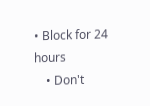• Block for 24 hours
    • Don't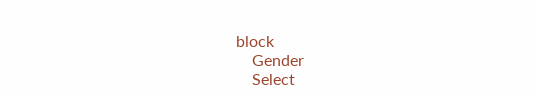block
    Gender
    Select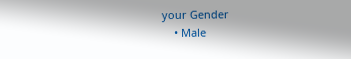your Gender
    • Male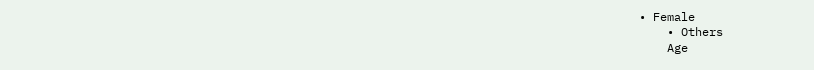• Female
    • Others
    Age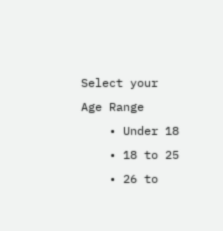Select your Age Range
    • Under 18
    • 18 to 25
    • 26 to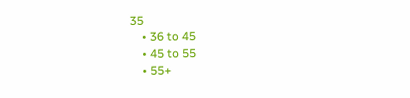35
    • 36 to 45
    • 45 to 55
    • 55+